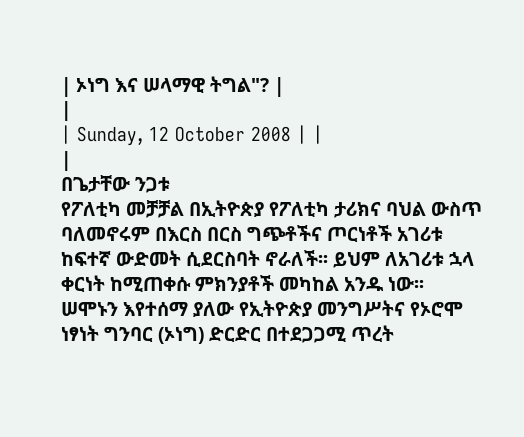| ኦነግ እና ሠላማዊ ትግል"? |
|
| Sunday, 12 October 2008 | |
|
በጌታቸው ንጋቱ
የፖለቲካ መቻቻል በኢትዮጵያ የፖለቲካ ታሪክና ባህል ውስጥ ባለመኖሩም በእርስ በርስ ግጭቶችና ጦርነቶች አገሪቱ ከፍተኛ ውድመት ሲደርስባት ኖራለች፡፡ ይህም ለአገሪቱ ኋላ ቀርነት ከሚጠቀሱ ምክንያቶች መካከል አንዱ ነው፡፡ ሠሞኑን እየተሰማ ያለው የኢትዮጵያ መንግሥትና የኦሮሞ ነፃነት ግንባር (ኦነግ) ድርድር በተደጋጋሚ ጥረት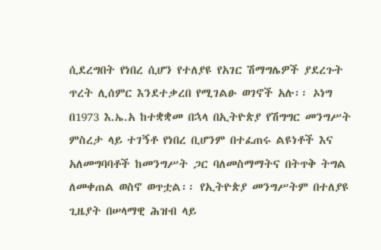ሲደረግበት የነበረ ሲሆን የተለያዩ የአገር ሽማግሌዎች ያደረጉት ጥረት ሊሰምር እንደተቃረበ የሚገልፁ ወገኖች አሉ፡፡ ኦነግ በ1973 እ.ኤ.አ ከተቋቋመ በኋላ በኢትዮጵያ የሽግግር መንግሥት ምስረታ ላይ ተገኝቶ የነበረ ቢሆንም በተፈጠሩ ልዩነቶች እና አለመግባባቶች ከመንግሥት ጋር ባለመስማማትና በትጥቅ ትግል ለመቀጠል ወስኖ ወጥቷል፡፡ የኢትዮጵያ መንግሥትም በተለያዩ ጊዜያት በሠላማዊ ሕዝብ ላይ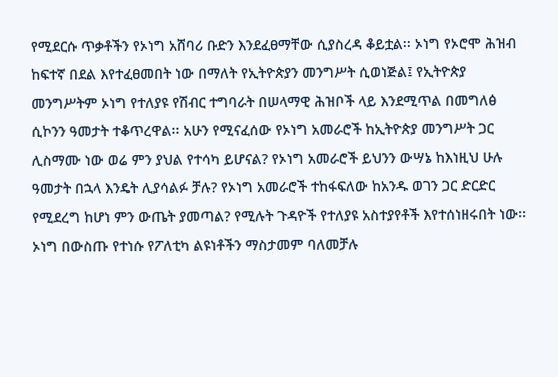የሚደርሱ ጥቃቶችን የኦነግ አሸባሪ ቡድን እንደፈፀማቸው ሲያስረዳ ቆይቷል፡፡ ኦነግ የኦሮሞ ሕዝብ ከፍተኛ በደል እየተፈፀመበት ነው በማለት የኢትዮጵያን መንግሥት ሲወነጅል፤ የኢትዮጵያ መንግሥትም ኦነግ የተለያዩ የሽብር ተግባራት በሠላማዊ ሕዝቦች ላይ እንደሚጥል በመግለፅ ሲኮንን ዓመታት ተቆጥረዋል፡፡ አሁን የሚናፈሰው የኦነግ አመራሮች ከኢትዮጵያ መንግሥት ጋር ሊስማሙ ነው ወሬ ምን ያህል የተሳካ ይሆናል? የኦነግ አመራሮች ይህንን ውሣኔ ከእነዚህ ሁሉ ዓመታት በኋላ እንዴት ሊያሳልፉ ቻሉ? የኦነግ አመራሮች ተከፋፍለው ከአንዱ ወገን ጋር ድርድር የሚደረግ ከሆነ ምን ውጤት ያመጣል? የሚሉት ጉዳዮች የተለያዩ አስተያየቶች እየተሰነዘሩበት ነው፡፡ ኦነግ በውስጡ የተነሱ የፖለቲካ ልዩነቶችን ማስታመም ባለመቻሉ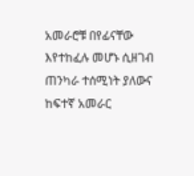አመራሮቹ በየፊናቸው እየተከፈሉ መሆኑ ሲዘገብ ጠንካራ ተሰሚነት ያለውና ከፍተኛ አመራር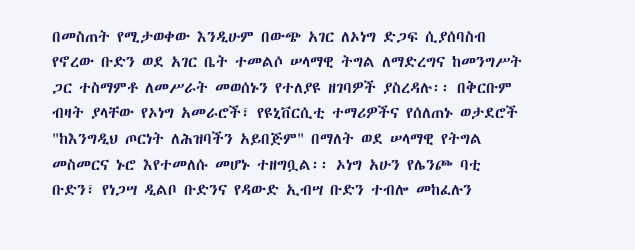በመስጠት የሚታወቀው እንዲሁም በውጭ አገር ለኦነግ ድጋፍ ሲያሰባስብ የኖረው ቡድን ወደ አገር ቤት ተመልሶ ሠላማዊ ትግል ለማድረግና ከመንግሥት ጋር ተስማምቶ ለመሥራት መወሰኑን የተለያዩ ዘገባዎች ያስረዳሉ፡፡ በቅርቡም ብዛት ያላቸው የኦነግ አመራሮች፣ የዩኒቨርሲቲ ተማሪዎችና የሰለጠኑ ወታደሮች "ከእንግዲህ ጦርነት ለሕዝባችን አይበጅም" በማለት ወደ ሠላማዊ የትግል መስመርና ኑሮ እየተመለሱ መሆኑ ተዘግቧል፡፡ ኦነግ አሁን የሌንጮ ባቲ ቡድን፣ የነጋሣ ዲልቦ ቡድንና የዳውድ ኢብሣ ቡድን ተብሎ መከፈሉን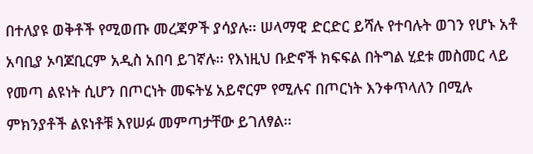በተለያዩ ወቅቶች የሚወጡ መረጃዎች ያሳያሉ፡፡ ሠላማዊ ድርድር ይሻሉ የተባሉት ወገን የሆኑ አቶ አባቢያ ኦባጆቢርም አዲስ አበባ ይገኛሉ፡፡ የእነዚህ ቡድኖች ክፍፍል በትግል ሂደቱ መስመር ላይ የመጣ ልዩነት ሲሆን በጦርነት መፍትሄ አይኖርም የሚሉና በጦርነት እንቀጥላለን በሚሉ ምክንያቶች ልዩነቶቹ እየሠፉ መምጣታቸው ይገለፃል፡፡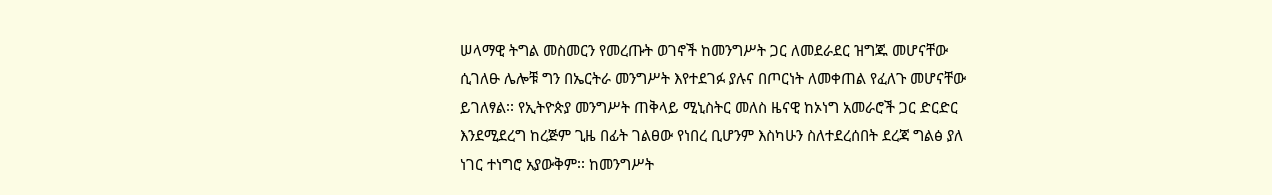ሠላማዊ ትግል መስመርን የመረጡት ወገኖች ከመንግሥት ጋር ለመደራደር ዝግጁ መሆናቸው ሲገለፁ ሌሎቹ ግን በኤርትራ መንግሥት እየተደገፉ ያሉና በጦርነት ለመቀጠል የፈለጉ መሆናቸው ይገለፃል፡፡ የኢትዮጵያ መንግሥት ጠቅላይ ሚኒስትር መለስ ዜናዊ ከኦነግ አመራሮች ጋር ድርድር እንደሚደረግ ከረጅም ጊዜ በፊት ገልፀው የነበረ ቢሆንም እስካሁን ስለተደረሰበት ደረጃ ግልፅ ያለ ነገር ተነግሮ አያውቅም፡፡ ከመንግሥት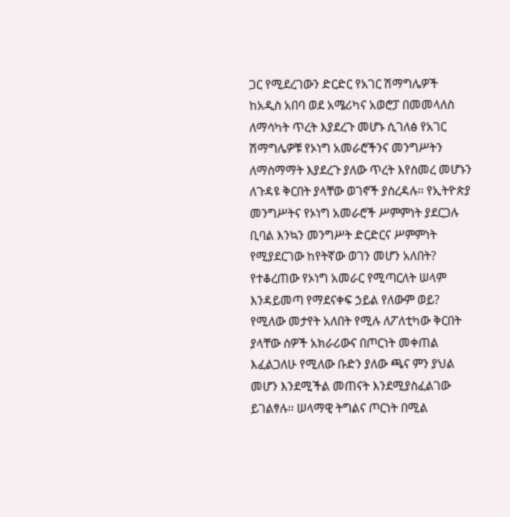ጋር የሚደረገውን ድርድር የአገር ሽማግሌዎች ከአዲስ አበባ ወደ አሜሪካና አወሮፓ በመመላለስ ለማሳካት ጥረት እያደረጉ መሆኑ ሲገለፅ የአገር ሽማግሌዎቹ የኦነግ አመራሮችንና መንግሥትን ለማስማማት እያደረጉ ያለው ጥረት እየሰመረ መሆኑን ለጉዳዩ ቅርበት ያላቸው ወገኖች ያስረዳሉ፡፡ የኢትዮጵያ መንግሥትና የኦነግ አመራሮች ሥምምነት ያደርጋሉ ቢባል እንኳን መንግሥት ድርድርና ሥምምነት የሚያደርገው ከየትኛው ወገን መሆን አለበት? የተቆረጠው የኦነግ አመራር የሚጣርለት ሠላም እንዳይመጣ የማደናቀፍ ኃይል የለውም ወይ? የሚለው መታየት አለበት የሚሉ ለፖለቲካው ቅርበት ያላቸው ሰዎች አክራሪውና በጦርነት መቀጠል እፈልጋለሁ የሚለው ቡድን ያለው ጫና ምን ያህል መሆን እንደሚችል መጠናት እንደሚያስፈልገው ይገልፃሉ፡፡ ሠላማዊ ትግልና ጦርነት በሚል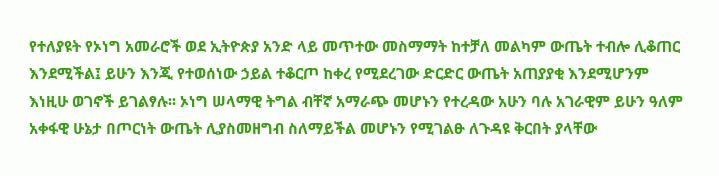የተለያዩት የኦነግ አመራሮች ወደ ኢትዮጵያ አንድ ላይ መጥተው መስማማት ከተቻለ መልካም ውጤት ተብሎ ሊቆጠር እንደሚችል፤ ይሁን እንጂ የተወሰነው ኃይል ተቆርጦ ከቀረ የሚደረገው ድርድር ውጤት አጠያያቂ እንደሚሆንም እነዚሁ ወገኖች ይገልፃሉ፡፡ ኦነግ ሠላማዊ ትግል ብቸኛ አማራጭ መሆኑን የተረዳው አሁን ባሉ አገራዊም ይሁን ዓለም አቀፋዊ ሁኔታ በጦርነት ውጤት ሊያስመዘግብ ስለማይችል መሆኑን የሚገልፁ ለጉዳዩ ቅርበት ያላቸው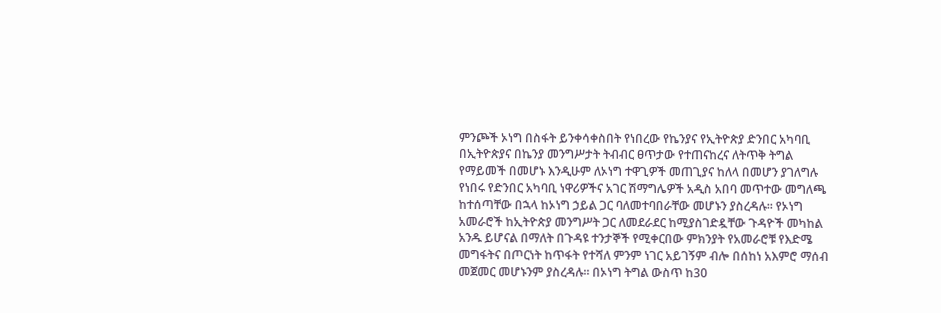ምንጮች ኦነግ በስፋት ይንቀሳቀስበት የነበረው የኬንያና የኢትዮጵያ ድንበር አካባቢ በኢትዮጵያና በኬንያ መንግሥታት ትብብር ፀጥታው የተጠናከረና ለትጥቅ ትግል የማይመች በመሆኑ እንዲሁም ለኦነግ ተዋጊዎች መጠጊያና ከለላ በመሆን ያገለግሉ የነበሩ የድንበር አካባቢ ነዋሪዎችና አገር ሽማግሌዎች አዲስ አበባ መጥተው መግለጫ ከተሰጣቸው በኋላ ከኦነግ ኃይል ጋር ባለመተባበራቸው መሆኑን ያስረዳሉ፡፡ የኦነግ አመራሮች ከኢትዮጵያ መንግሥት ጋር ለመደራደር ከሚያስገድዷቸው ጉዳዮች መካከል አንዱ ይሆናል በማለት በጉዳዩ ተንታኞች የሚቀርበው ምክንያት የአመራሮቹ የእድሜ መግፋትና በጦርነት ከጥፋት የተሻለ ምንም ነገር አይገኝም ብሎ በሰከነ አእምሮ ማሰብ መጀመር መሆኑንም ያስረዳሉ፡፡ በኦነግ ትግል ውስጥ ከ30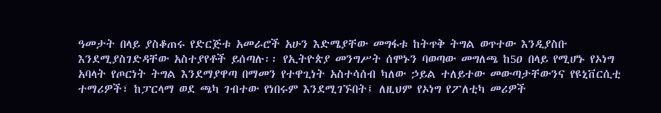ዓመታት በላይ ያስቆጠሩ የድርጅቱ አመራሮች አሁን እድሜያቸው መግፋቱ ከትጥቅ ትግል ወጥተው እንዲያስቡ እንደሚያስገድዳቸው አስተያየቶች ይሰጣሉ፡፡ የኢትዮጵያ መንግሥት ሰሞኑን ባወጣው መግለጫ ከ5ዐ በላይ የሚሆኑ የኦነግ አባላት የጦርነት ትግል እንደማያዋጣ በማመን የተዋጊነት አስተሳሰብ ካለው ኃይል ተለይተው መውጣታቸውንና የዩኒቨርሲቲ ተማሪዎች፣ ከፓርላማ ወደ ጫካ ገብተው የነበሩም እንደሚገኙበት፤ ለዚህም የኦነግ የፖለቲካ መሪዎች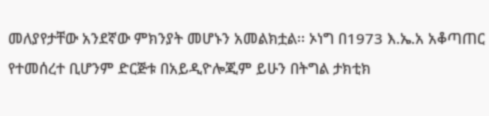መለያየታቸው አንደኛው ምክንያት መሆኑን አመልክቷል፡፡ ኦነግ በ1973 እ.ኤ.አ አቆጣጠር የተመሰረተ ቢሆንም ድርጅቱ በአይዲዮሎጂም ይሁን በትግል ታክቲክ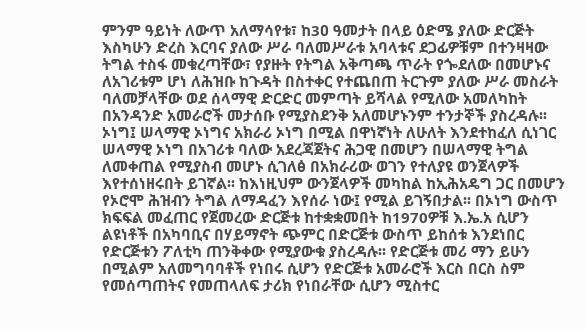ምንም ዓይነት ለውጥ አለማሳየቱ፣ ከ3ዐ ዓመታት በላይ ዕድሜ ያለው ድርጅት እስካሁን ድረስ እርባና ያለው ሥራ ባለመሥራቱ አባላቱና ደጋፊዎቹም በተንዛዛው ትግል ተስፋ መቁረጣቸው፣ የያዙት የትግል አቅጣጫ ጥራት የጐደለው በመሆኑና ለአገሪቱም ሆነ ለሕዝቡ ከጉዳት በስተቀር የተጨበጠ ትርጉም ያለው ሥራ መስራት ባለመቻላቸው ወደ ሰላማዊ ድርድር መምጣት ይሻላል የሚለው አመለካከት በአንዳንድ አመራሮች መታሰቡ የሚያስደንቅ አለመሆኑንም ተንታኞች ያስረዳሉ፡፡ ኦነግ፤ ሠላማዊ ኦነግና አክራሪ ኦነግ በሚል በዋነኛነት ለሁለት እንደተከፈለ ሲነገር ሠላማዊ ኦነግ በአገሪቱ ባለው አደረጃጀትና ሕጋዊ በመሆን በሠላማዊ ትግል ለመቀጠል የሚያስብ መሆኑ ሲገለፅ በአክራሪው ወገን የተለያዩ ወንጀላዎች እየተሰነዘሩበት ይገኛል፡፡ ከእነዚህም ውንጀላዎች መካከል ከኢሕአዴግ ጋር በመሆን የኦሮሞ ሕዝብን ትግል ለማዳፈን እየሰራ ነው፤ የሚል ይገኝበታል፡፡ በኦነግ ውስጥ ክፍፍል መፈጠር የጀመረው ድርጅቱ ከተቋቋመበት ከ1970ዎቹ እ.ኤ.አ ሲሆን ልዩነቶች በአካባቢና በሃይማኖት ጭምር በድርጅቱ ውስጥ ይከሰቱ እንደነበር የድርጅቱን ፖለቲካ ጠንቅቀው የሚያውቁ ያስረዳሉ፡፡ የድርጅቱ መሪ ማን ይሁን በሚልም አለመግባባቶች የነበሩ ሲሆን የድርጅቱ አመራሮች እርስ በርስ ስም የመሰጣጠትና የመጠላለፍ ታሪክ የነበራቸው ሲሆን ሚስተር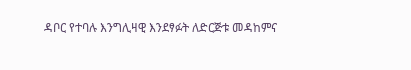ዳቦር የተባሉ እንግሊዛዊ እንደፃፉት ለድርጅቱ መዳከምና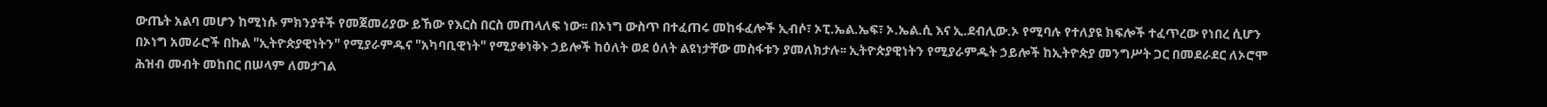ውጤት አልባ መሆን ከሚነሱ ምክንያቶች የመጀመሪያው ይኸው የእርስ በርስ መጠላለፍ ነው፡፡ በኦነግ ውስጥ በተፈጠሩ መከፋፈሎች ኢብሶ፣ ኦፒ.ኤል.ኤፍ፣ ኦ.ኤል.ሲ እና ኢ.ደብሊው.ኦ የሚባሉ የተለያዩ ክፍሎች ተፈጥረው የነበረ ሲሆን በኦነግ አመራሮች በኩል "ኢትዮጵያዊነትን" የሚያራምዱና "አካባቢዊነት" የሚያቀነቅኑ ኃይሎች ከዕለት ወደ ዕለት ልዩነታቸው መስፋቱን ያመለክታሉ፡፡ ኢትዮጵያዊነትን የሚያራምዱት ኃይሎች ከኢትዮጵያ መንግሥት ጋር በመደራደር ለኦሮሞ ሕዝብ መብት መከበር በሠላም ለመታገል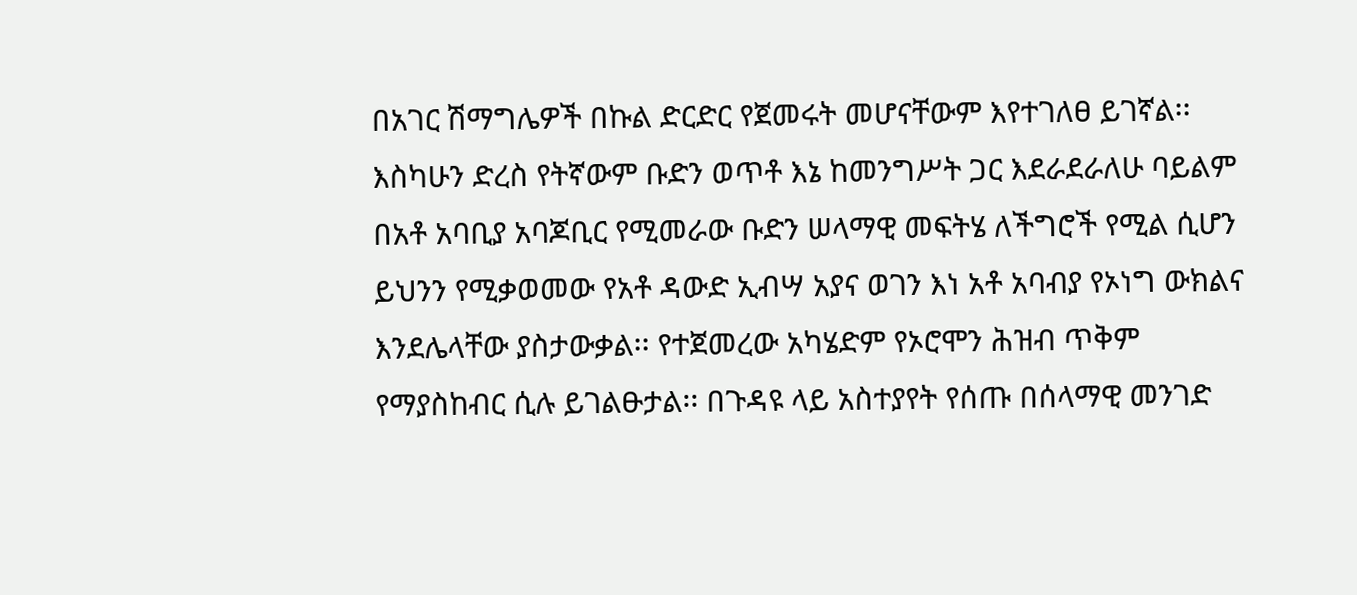በአገር ሽማግሌዎች በኩል ድርድር የጀመሩት መሆናቸውም እየተገለፀ ይገኛል፡፡ እስካሁን ድረስ የትኛውም ቡድን ወጥቶ እኔ ከመንግሥት ጋር እደራደራለሁ ባይልም በአቶ አባቢያ አባጆቢር የሚመራው ቡድን ሠላማዊ መፍትሄ ለችግሮች የሚል ሲሆን ይህንን የሚቃወመው የአቶ ዳውድ ኢብሣ አያና ወገን እነ አቶ አባብያ የኦነግ ውክልና እንደሌላቸው ያስታውቃል፡፡ የተጀመረው አካሄድም የኦሮሞን ሕዝብ ጥቅም የማያስከብር ሲሉ ይገልፁታል፡፡ በጉዳዩ ላይ አስተያየት የሰጡ በሰላማዊ መንገድ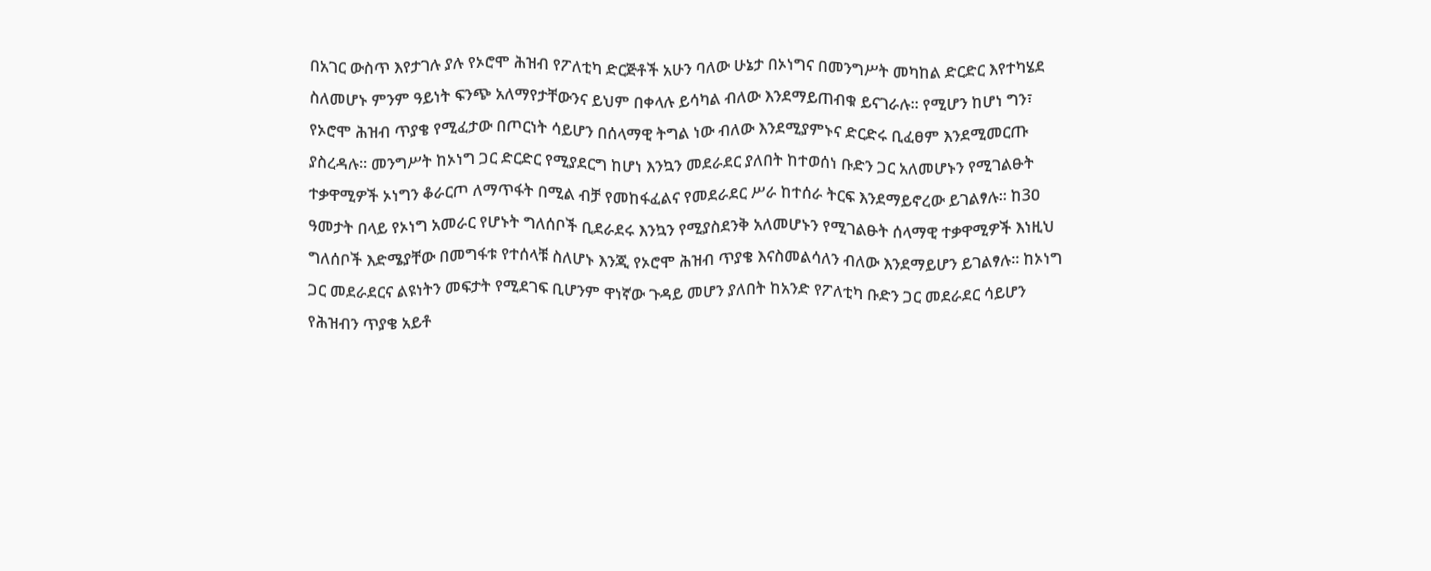በአገር ውስጥ እየታገሉ ያሉ የኦሮሞ ሕዝብ የፖለቲካ ድርጅቶች አሁን ባለው ሁኔታ በኦነግና በመንግሥት መካከል ድርድር እየተካሄደ ስለመሆኑ ምንም ዓይነት ፍንጭ አለማየታቸውንና ይህም በቀላሉ ይሳካል ብለው እንደማይጠብቁ ይናገራሉ፡፡ የሚሆን ከሆነ ግን፣ የኦሮሞ ሕዝብ ጥያቄ የሚፈታው በጦርነት ሳይሆን በሰላማዊ ትግል ነው ብለው እንደሚያምኑና ድርድሩ ቢፈፀም እንደሚመርጡ ያስረዳሉ፡፡ መንግሥት ከኦነግ ጋር ድርድር የሚያደርግ ከሆነ እንኳን መደራደር ያለበት ከተወሰነ ቡድን ጋር አለመሆኑን የሚገልፁት ተቃዋሚዎች ኦነግን ቆራርጦ ለማጥፋት በሚል ብቻ የመከፋፈልና የመደራደር ሥራ ከተሰራ ትርፍ እንደማይኖረው ይገልፃሉ፡፡ ከ3ዐ ዓመታት በላይ የኦነግ አመራር የሆኑት ግለሰቦች ቢደራደሩ እንኳን የሚያስደንቅ አለመሆኑን የሚገልፁት ሰላማዊ ተቃዋሚዎች እነዚህ ግለሰቦች እድሜያቸው በመግፋቱ የተሰላቹ ስለሆኑ እንጂ የኦሮሞ ሕዝብ ጥያቄ እናስመልሳለን ብለው እንደማይሆን ይገልፃሉ፡፡ ከኦነግ ጋር መደራደርና ልዩነትን መፍታት የሚደገፍ ቢሆንም ዋነኛው ጉዳይ መሆን ያለበት ከአንድ የፖለቲካ ቡድን ጋር መደራደር ሳይሆን የሕዝብን ጥያቄ አይቶ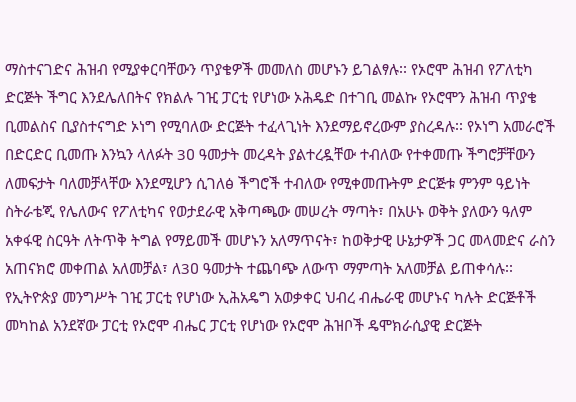ማስተናገድና ሕዝብ የሚያቀርባቸውን ጥያቄዎች መመለስ መሆኑን ይገልፃሉ፡፡ የኦሮሞ ሕዝብ የፖለቲካ ድርጅት ችግር እንደሌለበትና የክልሉ ገዢ ፓርቲ የሆነው ኦሕዴድ በተገቢ መልኩ የኦሮሞን ሕዝብ ጥያቄ ቢመልስና ቢያስተናግድ ኦነግ የሚባለው ድርጅት ተፈላጊነት እንደማይኖረውም ያስረዳሉ፡፡ የኦነግ አመራሮች በድርድር ቢመጡ እንኳን ላለፉት 3ዐ ዓመታት መረዳት ያልተረዷቸው ተብለው የተቀመጡ ችግሮቻቸውን ለመፍታት ባለመቻላቸው እንደሚሆን ሲገለፅ ችግሮች ተብለው የሚቀመጡትም ድርጅቱ ምንም ዓይነት ስትራቴጂ የሌለውና የፖለቲካና የወታደራዊ አቅጣጫው መሠረት ማጣት፣ በአሁኑ ወቅት ያለውን ዓለም አቀፋዊ ስርዓት ለትጥቅ ትግል የማይመች መሆኑን አለማጥናት፣ ከወቅታዊ ሁኔታዎች ጋር መላመድና ራስን አጠናክሮ መቀጠል አለመቻል፣ ለ3ዐ ዓመታት ተጨባጭ ለውጥ ማምጣት አለመቻል ይጠቀሳሉ፡፡ የኢትዮጵያ መንግሥት ገዢ ፓርቲ የሆነው ኢሕአዴግ አወቃቀር ህብረ ብሔራዊ መሆኑና ካሉት ድርጅቶች መካከል አንደኛው ፓርቲ የኦሮሞ ብሔር ፓርቲ የሆነው የኦሮሞ ሕዝቦች ዴሞክራሲያዊ ድርጅት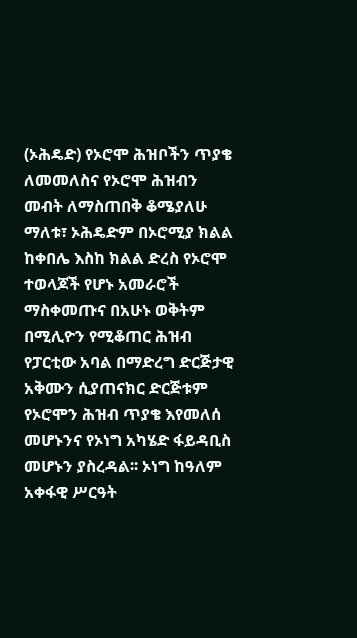(ኦሕዴድ) የኦሮሞ ሕዝቦችን ጥያቄ ለመመለስና የኦሮሞ ሕዝብን መብት ለማስጠበቅ ቆሜያለሁ ማለቱ፣ ኦሕዴድም በኦሮሚያ ክልል ከቀበሌ እስከ ክልል ድረስ የኦሮሞ ተወላጆች የሆኑ አመራሮች ማስቀመጡና በአሁኑ ወቅትም በሚሊዮን የሚቆጠር ሕዝብ የፓርቲው አባል በማድረግ ድርጅታዊ አቅሙን ሲያጠናክር ድርጅቱም የኦሮሞን ሕዝብ ጥያቄ እየመለሰ መሆኑንና የኦነግ አካሄድ ፋይዳቢስ መሆኑን ያስረዳል፡፡ ኦነግ ከዓለም አቀፋዊ ሥርዓት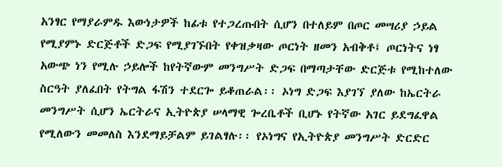አንፃር የማያራምዱ እውነታዎች ከፊቱ የተጋረጡበት ሲሆን በተለይም በጦር መሣሪያ ኃይል የሚያምኑ ድርጅቶች ድጋፍ የሚያገኙበት የቀዝቃዛው ጦርነት ዘመን አብቅቶ፤ ጦርነትና ነፃ አውጭ ነን የሚሉ ኃይሎች ከየትኛውም መንግሥት ድጋፍ በማጣታቸው ድርጅቱ የሚከተለው ስርዓት ያለፈበት የትግል ፋሽን ተደርጐ ይቆጠራል፡፡ ኦነግ ድጋፍ እያገኘ ያለው ከኤርትራ መንግሥት ሲሆን ኤርትራና ኢትዮጵያ ሠላማዊ ጐረቤቶች ቢሆኑ የትኛው አገር ይደግፈዋል የሚለውን መመለስ እንደማይቻልም ይገልፃሉ፡፡ የኦነግና የኢትዮጵያ መንግሥት ድርድር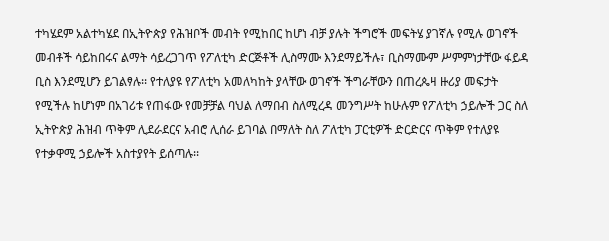ተካሄደም አልተካሄደ በኢትዮጵያ የሕዝቦች መብት የሚከበር ከሆነ ብቻ ያሉት ችግሮች መፍትሄ ያገኛሉ የሚሉ ወገኖች መብቶች ሳይከበሩና ልማት ሳይረጋገጥ የፖለቲካ ድርጅቶች ሊስማሙ እንደማይችሉ፣ ቢስማሙም ሥምምነታቸው ፋይዳ ቢስ እንደሚሆን ይገልፃሉ፡፡ የተለያዩ የፖለቲካ አመለካከት ያላቸው ወገኖች ችግራቸውን በጠረጴዛ ዙሪያ መፍታት የሚችሉ ከሆነም በአገሪቱ የጠፋው የመቻቻል ባህል ለማበብ ስለሚረዳ መንግሥት ከሁሉም የፖለቲካ ኃይሎች ጋር ስለ ኢትዮጵያ ሕዝብ ጥቅም ሊደራደርና አብሮ ሊሰራ ይገባል በማለት ስለ ፖለቲካ ፓርቲዎች ድርድርና ጥቅም የተለያዩ የተቃዋሚ ኃይሎች አስተያየት ይሰጣሉ፡፡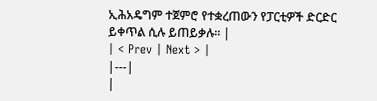ኢሕአዴግም ተጀምሮ የተቋረጠውን የፓርቲዎች ድርድር ይቀጥል ሲሉ ይጠይቃሉ፡፡ |
| < Prev | Next > |
|---|
|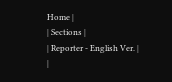Home |
| Sections |
| Reporter - English Ver. |
|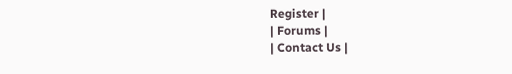Register |
| Forums |
| Contact Us |